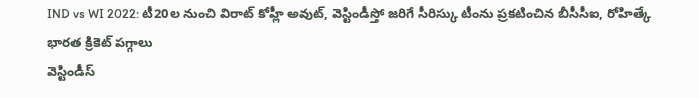IND vs WI 2022: టీ20ల నుంచి విరాట్ కోహ్లీ అవుట్, వెస్టిండీస్తో జరిగే సీరిస్కు టీంను ప్రకటించిన బీసీసీఐ, రోహిత్కే భారత క్రికెట్ పగ్గాలు
వెస్టిండీస్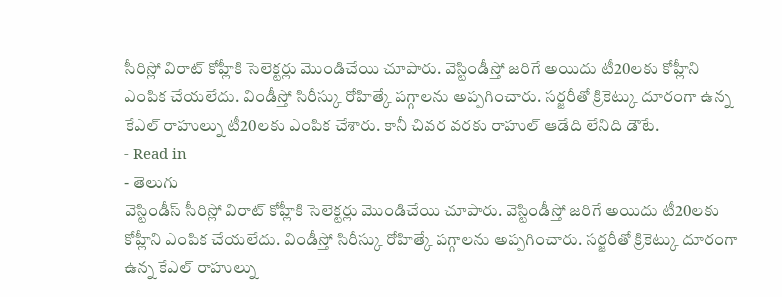సీరిస్లో విరాట్ కోహ్లీకి సెలెక్టర్లు మొండిచేయి చూపారు. వెస్టిండీస్తో జరిగే అయిదు టీ20లకు కోహ్లీని ఎంపిక చేయలేదు. విండీస్తో సిరీస్కు రోహిత్కే పగ్గాలను అప్పగించారు. సర్జరీతో క్రికెట్కు దూరంగా ఉన్న కేఎల్ రాహుల్ను టీ20లకు ఎంపిక చేశారు. కానీ చివర వరకు రాహుల్ ఆడేది లేనిది డౌటే.
- Read in
- తెలుగు
వెస్టిండీస్ సీరిస్లో విరాట్ కోహ్లీకి సెలెక్టర్లు మొండిచేయి చూపారు. వెస్టిండీస్తో జరిగే అయిదు టీ20లకు కోహ్లీని ఎంపిక చేయలేదు. విండీస్తో సిరీస్కు రోహిత్కే పగ్గాలను అప్పగించారు. సర్జరీతో క్రికెట్కు దూరంగా ఉన్న కేఎల్ రాహుల్ను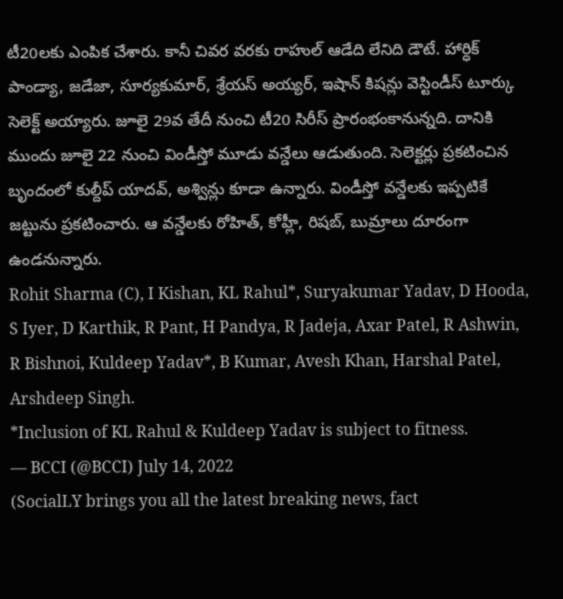టీ20లకు ఎంపిక చేశారు. కానీ చివర వరకు రాహుల్ ఆడేది లేనిది డౌటే. హార్ధిక్ పాండ్యా, జడేజా, సూర్యకుమార్, శ్రేయస్ అయ్యర్, ఇషాన్ కిషన్లు వెస్టిండీస్ టూర్కు సెలెక్ట్ అయ్యారు. జూలై 29వ తేదీ నుంచి టీ20 సిరీస్ ప్రారంభంకానున్నది. దానికి ముందు జూలై 22 నుంచి విండీస్తో మూడు వన్డేలు ఆడుతుంది. సెలెక్టర్లు ప్రకటించిన బృందంలో కుల్దీప్ యాదవ్, అశ్విన్లు కూడా ఉన్నారు. విండీస్తో వన్డేలకు ఇప్పటికే జట్టును ప్రకటించారు. ఆ వన్డేలకు రోహిత్, కోహ్లీ, రిషబ్, బుమ్రాలు దూరంగా ఉండనున్నారు.
Rohit Sharma (C), I Kishan, KL Rahul*, Suryakumar Yadav, D Hooda, S Iyer, D Karthik, R Pant, H Pandya, R Jadeja, Axar Patel, R Ashwin, R Bishnoi, Kuldeep Yadav*, B Kumar, Avesh Khan, Harshal Patel, Arshdeep Singh.
*Inclusion of KL Rahul & Kuldeep Yadav is subject to fitness.
— BCCI (@BCCI) July 14, 2022
(SocialLY brings you all the latest breaking news, fact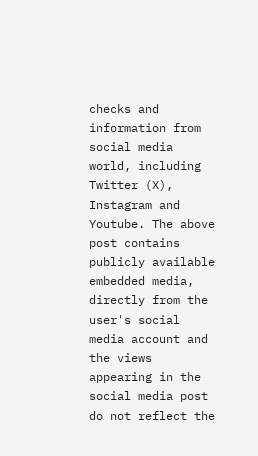checks and information from social media world, including Twitter (X), Instagram and Youtube. The above post contains publicly available embedded media, directly from the user's social media account and the views appearing in the social media post do not reflect the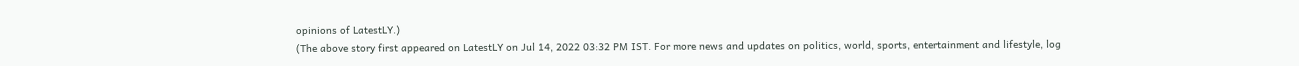opinions of LatestLY.)
(The above story first appeared on LatestLY on Jul 14, 2022 03:32 PM IST. For more news and updates on politics, world, sports, entertainment and lifestyle, log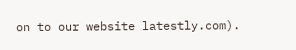on to our website latestly.com).